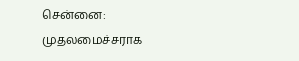சென்னை: முதலமைச்சராக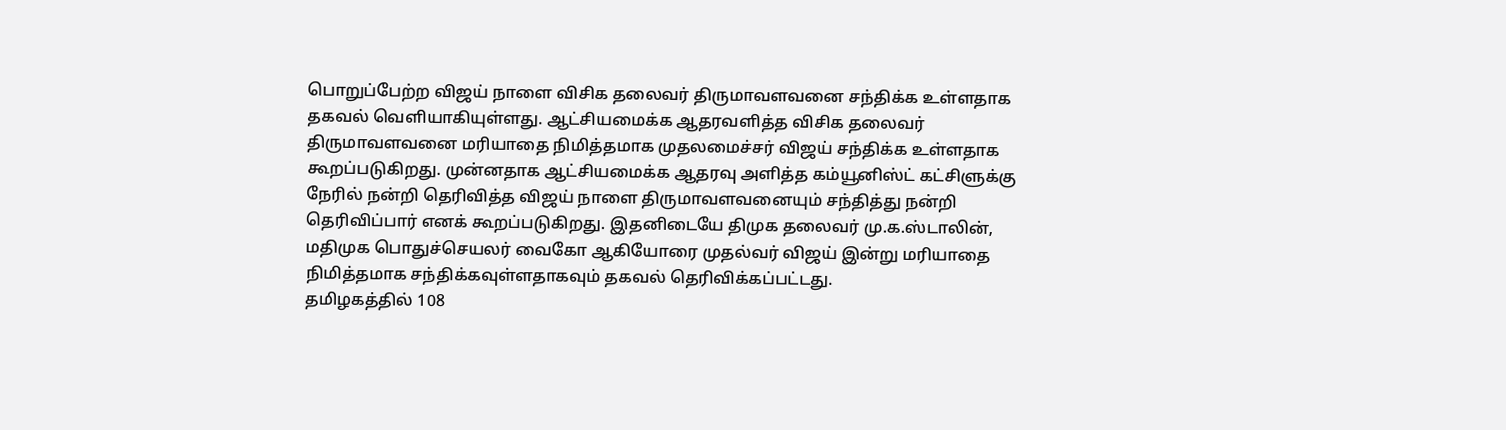பொறுப்பேற்ற விஜய் நாளை விசிக தலைவர் திருமாவளவனை சந்திக்க உள்ளதாக தகவல் வெளியாகியுள்ளது. ஆட்சியமைக்க ஆதரவளித்த விசிக தலைவர் திருமாவளவனை மரியாதை நிமித்தமாக முதலமைச்சர் விஜய் சந்திக்க உள்ளதாக கூறப்படுகிறது. முன்னதாக ஆட்சியமைக்க ஆதரவு அளித்த கம்யூனிஸ்ட் கட்சிளுக்கு நேரில் நன்றி தெரிவித்த விஜய் நாளை திருமாவளவனையும் சந்தித்து நன்றி தெரிவிப்பார் எனக் கூறப்படுகிறது. இதனிடையே திமுக தலைவர் மு.க.ஸ்டாலின், மதிமுக பொதுச்செயலர் வைகோ ஆகியோரை முதல்வர் விஜய் இன்று மரியாதை நிமித்தமாக சந்திக்கவுள்ளதாகவும் தகவல் தெரிவிக்கப்பட்டது.
தமிழகத்தில் 108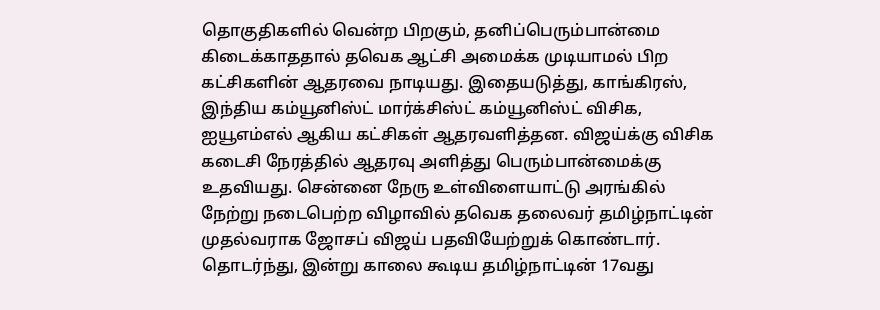தொகுதிகளில் வென்ற பிறகும், தனிப்பெரும்பான்மை கிடைக்காததால் தவெக ஆட்சி அமைக்க முடியாமல் பிற கட்சிகளின் ஆதரவை நாடியது. இதையடுத்து, காங்கிரஸ், இந்திய கம்யூனிஸ்ட் மார்க்சிஸ்ட் கம்யூனிஸ்ட் விசிக, ஐயூஎம்எல் ஆகிய கட்சிகள் ஆதரவளித்தன. விஜய்க்கு விசிக கடைசி நேரத்தில் ஆதரவு அளித்து பெரும்பான்மைக்கு உதவியது. சென்னை நேரு உள்விளையாட்டு அரங்கில் நேற்று நடைபெற்ற விழாவில் தவெக தலைவர் தமிழ்நாட்டின் முதல்வராக ஜோசப் விஜய் பதவியேற்றுக் கொண்டார். தொடர்ந்து, இன்று காலை கூடிய தமிழ்நாட்டின் 17வது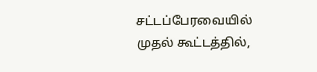சட்டப்பேரவையில் முதல் கூட்டத்தில்,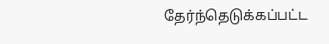தேர்ந்தெடுக்கப்பட்ட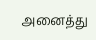அனைத்து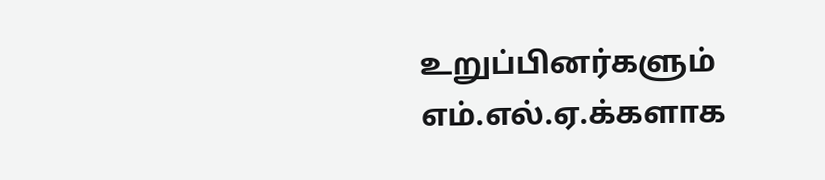உறுப்பினர்களும் எம்.எல்.ஏ.க்களாக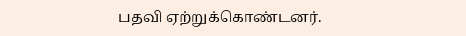பதவி ஏற்றுக்கொண்டனர்.